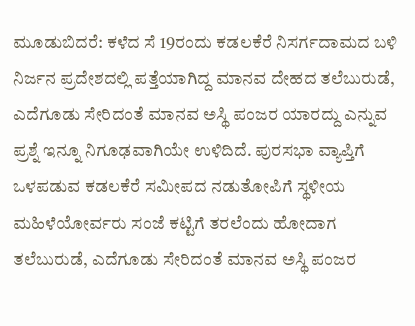ಮೂಡುಬಿದರೆ: ಕಳೆದ ಸೆ 19ರಂದು ಕಡಲಕೆರೆ ನಿಸರ್ಗದಾಮದ ಬಳಿ ನಿರ್ಜನ ಪ್ರದೇಶದಲ್ಲಿ ಪತ್ತೆಯಾಗಿದ್ದ ಮಾನವ ದೇಹದ ತಲೆಬುರುಡೆ, ಎದೆಗೂಡು ಸೇರಿದಂತೆ ಮಾನವ ಅಸ್ಥಿ ಪಂಜರ ಯಾರದ್ದು ಎನ್ನುವ ಪ್ರಶ್ನೆ ಇನ್ನೂ ನಿಗೂಢವಾಗಿಯೇ ಉಳಿದಿದೆ. ಪುರಸಭಾ ವ್ಯಾಪ್ತಿಗೆ ಒಳಪಡುವ ಕಡಲಕೆರೆ ಸಮೀಪದ ನಡುತೋಪಿಗೆ ಸ್ಥಳೀಯ ಮಹಿಳೆಯೋರ್ವರು ಸಂಜೆ ಕಟ್ಟಿಗೆ ತರಲೆಂದು ಹೋದಾಗ ತಲೆಬುರುಡೆ, ಎದೆಗೂಡು ಸೇರಿದಂತೆ ಮಾನವ ಅಸ್ಥಿ ಪಂಜರ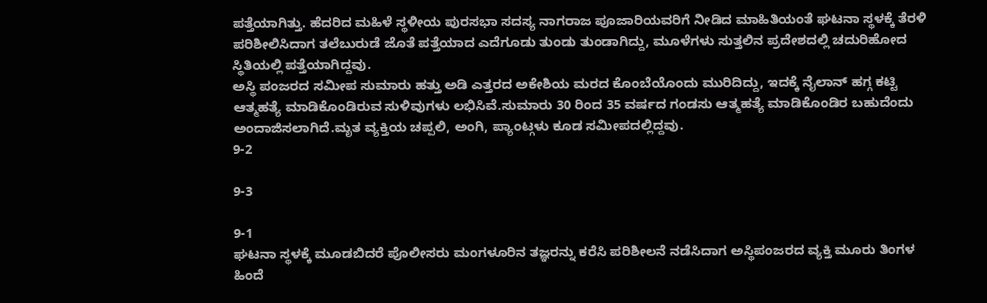ಪತ್ತೆಯಾಗಿತ್ತು. ಹೆದರಿದ ಮಹಿಳೆ ಸ್ಥಳೀಯ ಪುರಸಭಾ ಸದಸ್ಯ ನಾಗರಾಜ ಪೂಜಾರಿಯವರಿಗೆ ನೀಡಿದ ಮಾಹಿತಿಯಂತೆ ಘಟನಾ ಸ್ಥಳಕ್ಕೆ ತೆರಳಿ ಪರಿಶೀಲಿಸಿದಾಗ ತಲೆಬುರುಡೆ ಜೊತೆ ಪತ್ತೆಯಾದ ಎದೆಗೂಡು ತುಂಡು ತುಂಡಾಗಿದ್ದು, ಮೂಳೆಗಳು ಸುತ್ತಲಿನ ಪ್ರದೇಶದಲ್ಲಿ ಚದುರಿಹೋದ ಸ್ಥಿತಿಯಲ್ಲಿ ಪತ್ತೆಯಾಗಿದ್ದವು.
ಅಸ್ಥಿ ಪಂಜರದ ಸಮೀಪ ಸುಮಾರು ಹತ್ತು ಅಡಿ ಎತ್ತರದ ಅಕೇಶಿಯ ಮರದ ಕೊಂಬೆಯೊಂದು ಮುರಿದಿದ್ದು, ಇದಕ್ಕೆ ನೈಲಾನ್ ಹಗ್ಗ ಕಟ್ಟಿ ಆತ್ಮಹತ್ಯೆ ಮಾಡಿಕೊಂಡಿರುವ ಸುಳಿವುಗಳು ಲಭಿಸಿವೆ.ಸುಮಾರು 30 ರಿಂದ 35 ವರ್ಷದ ಗಂಡಸು ಆತ್ಮಹತ್ಯೆ ಮಾಡಿಕೊಂಡಿರ ಬಹುದೆಂದು ಅಂದಾಜಿಸಲಾಗಿದೆ.ಮೃತ ವ್ಯಕ್ತಿಯ ಚಪ್ಪಲಿ, ಅಂಗಿ, ಪ್ಯಾಂಟ್ಗಳು ಕೂಡ ಸಮೀಪದಲ್ಲಿದ್ದವು.
9-2

9-3

9-1
ಘಟನಾ ಸ್ಥಳಕ್ಕೆ ಮೂಡಬಿದರೆ ಪೊಲೀಸರು ಮಂಗಳೂರಿನ ತಜ್ಞರನ್ನು ಕರೆಸಿ ಪರಿಶೀಲನೆ ನಡೆಸಿದಾಗ ಅಸ್ಥಿಪಂಜರದ ವ್ಯಕ್ತಿ ಮೂರು ತಿಂಗಳ ಹಿಂದೆ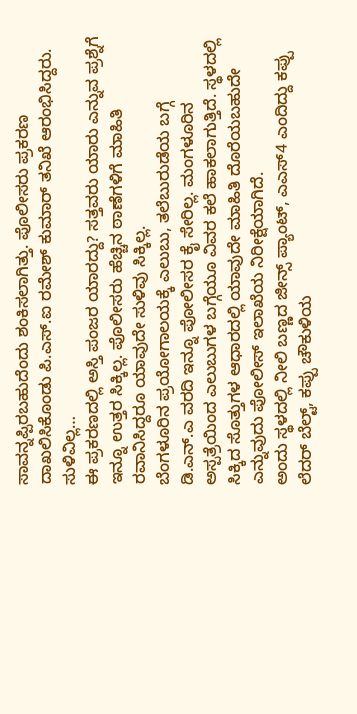ಸಾವನ್ನಪ್ಪಿರಬಹುದೆಂದು ಶಂಕಿಸಲಾಗಿತ್ತು. ಪೊಲೀಸರು ಪ್ರಕರಣ ದಾಖಲಿಸಿಕೊಂಡು ಪಿ.ಎಸ್.ಐ ರಮೇಶ್ ಕುಮಾರ್ ತನಿಖೆ ಆರಂಭಿಸಿದ್ದರು.
ಸುಳಿವಿಲ್ಲ…
ಈ ಪ್ರಕರಣದಲ್ಲಿ ಅಸ್ತಿ ಪಂಜರ ಯಾರದ್ದು? ಸತ್ತವರು ಯಾರು ಎನ್ನುವ ಪ್ರಶ್ನೆಗೆ ಇನ್ನೂ ಉತ್ತರ ಸಿಕ್ಕಿಲ್ಲ. ಪೊಲೀಸರು ಹೆಚ್ಚಿನ ಠಾಣೆಗಳಿಗೆ ಮಾಹಿತಿ ರವಾನಿಸಿದ್ದರೂ ಯಾವುದೇ ಸುಳಿವು ಸಿಕ್ಕಿಲ್ಲ.
ಬೆಂಗಳೂರಿನ ಪ್ರಯೋಗಾಲಯಕ್ಕೆ ಎಲುಬು, ತಲೆಬುರುಡೆಯ ಬಗ್ಗೆ ಡಿ.ಎನ್.ಎ ವರದಿ ಇನ್ನೂ ಪೋಲೀಸರ ಕೈ ಸೇರಿಲ್ಲ. ಮಂಗಳೂರಿನ ಅಸ್ಪತ್ರೆಯಿಂದ ಎಲುಬುಗಳ ಬಗ್ಗೆಯೂ ವಿವರ ಕಲೆ ಹಾಕಲಾಗುತ್ತಿದೆ. ಸ್ಥಳದಲ್ಲಿ ಸಿಕ್ಕಿದ ಸೊತ್ತುಗಳ ಆಧಾರದಲ್ಲಿ ಯಾವುದೇ ಮಾಹಿತಿ ದೊರೆಯಬಹುದೇ ಎನ್ನುವುದು ಪೋಲೀಸ್ ಇಲಾಖೆಯ ನಿರೀಕ್ಷೆಯಾಗಿದೆ.
ಅಂದು ಸ್ಥಳದಲ್ಲಿ ನೀಲಿ ಬಣ್ಣದ ಜೀನ್ಸ್ ಪ್ಯಾಂಟ್, ಎಎಸ್4 ಎಂದಿದ್ದು ಕಪ್ಪು ಲೆದರ್ ಬೆಲ್ಟ್, ಕಪ್ಪು ಚೌಕುಳಿಯ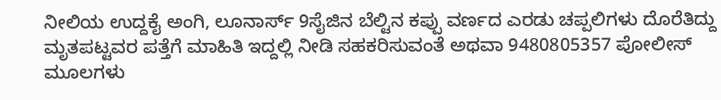ನೀಲಿಯ ಉದ್ದಕೈ ಅಂಗಿ, ಲೂನಾರ್ಸ್ 9ಸೈಜಿನ ಬೆಲ್ಟಿನ ಕಪ್ಪು ವರ್ಣದ ಎರಡು ಚಪ್ಪಲಿಗಳು ದೊರೆತಿದ್ದು ಮೃತಪಟ್ಟವರ ಪತ್ತೆಗೆ ಮಾಹಿತಿ ಇದ್ದಲ್ಲಿ ನೀಡಿ ಸಹಕರಿಸುವಂತೆ ಅಥವಾ 9480805357 ಪೋಲೀಸ್ ಮೂಲಗಳು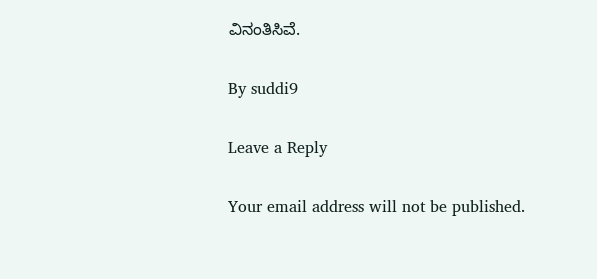ವಿನಂತಿಸಿವೆ.

By suddi9

Leave a Reply

Your email address will not be published.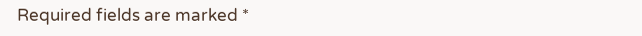Required fields are marked *